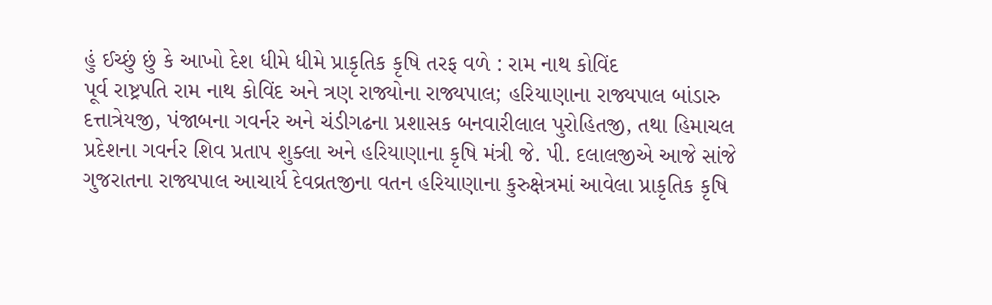હું ઈચ્છું છું કે આખો દેશ ધીમે ધીમે પ્રાકૃતિક કૃષિ તરફ વળે : રામ નાથ કોવિંદ
પૂર્વ રાષ્ટ્રપતિ રામ નાથ કોવિંદ અને ત્રણ રાજ્યોના રાજ્યપાલ; હરિયાણાના રાજ્યપાલ બાંડારુ દત્તાત્રેયજી, પંજાબના ગવર્નર અને ચંડીગઢના પ્રશાસક બનવારીલાલ પુરોહિતજી, તથા હિમાચલ પ્રદેશના ગવર્નર શિવ પ્રતાપ શુક્લા અને હરિયાણાના કૃષિ મંત્રી જે. પી. દલાલજીએ આજે સાંજે ગુજરાતના રાજ્યપાલ આચાર્ય દેવવ્રતજીના વતન હરિયાણાના કુરુક્ષેત્રમાં આવેલા પ્રાકૃતિક કૃષિ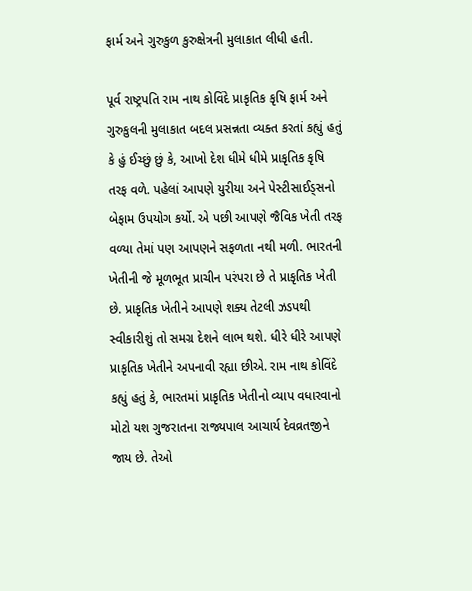ફાર્મ અને ગુરુકુળ કુરુક્ષેત્રની મુલાકાત લીધી હતી.

પૂર્વ રાષ્ટ્રપતિ રામ નાથ કોવિંદે પ્રાકૃતિક કૃષિ ફાર્મ અને ગુરુકુલની મુલાકાત બદલ પ્રસન્નતા વ્યક્ત કરતાં કહ્યું હતું કે હું ઈચ્છું છું કે, આખો દેશ ધીમે ધીમે પ્રાકૃતિક કૃષિ તરફ વળે. પહેલાં આપણે યુરીયા અને પેસ્ટીસાઈડ્સનો બેફામ ઉપયોગ કર્યો. એ પછી આપણે જૈવિક ખેતી તરફ વળ્યા તેમાં પણ આપણને સફળતા નથી મળી. ભારતની ખેતીની જે મૂળભૂત પ્રાચીન પરંપરા છે તે પ્રાકૃતિક ખેતી છે. પ્રાકૃતિક ખેતીને આપણે શક્ય તેટલી ઝડપથી સ્વીકારીશું તો સમગ્ર દેશને લાભ થશે. ધીરે ધીરે આપણે પ્રાકૃતિક ખેતીને અપનાવી રહ્યા છીએ. રામ નાથ કોવિંદે કહ્યું હતું કે, ભારતમાં પ્રાકૃતિક ખેતીનો વ્યાપ વધારવાનો મોટો યશ ગુજરાતના રાજ્યપાલ આચાર્ય દેવવ્રતજીને જાય છે. તેઓ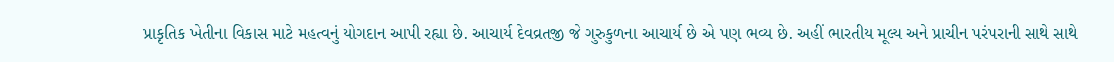પ્રાકૃતિક ખેતીના વિકાસ માટે મહત્વનું યોગદાન આપી રહ્યા છે. આચાર્ય દેવવ્રતજી જે ગુરુકુળના આચાર્ય છે એ પણ ભવ્ય છે. અહીં ભારતીય મૂલ્ય અને પ્રાચીન પરંપરાની સાથે સાથે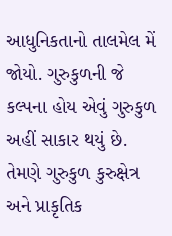આધુનિકતાનો તાલમેલ મેં જોયો. ગુરુકુળની જે કલ્પના હોય એવું ગુરુકુળ અહીં સાકાર થયું છે. તેમણે ગુરુકુળ કુરુક્ષેત્ર અને પ્રાકૃતિક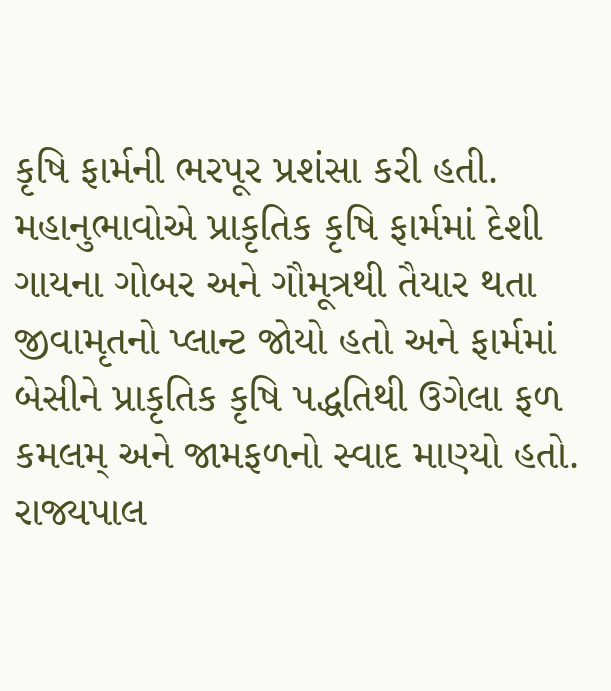કૃષિ ફાર્મની ભરપૂર પ્રશંસા કરી હતી.
મહાનુભાવોએ પ્રાકૃતિક કૃષિ ફાર્મમાં દેશી ગાયના ગોબર અને ગૌમૂત્રથી તૈયાર થતા જીવામૃતનો પ્લાન્ટ જોયો હતો અને ફાર્મમાં બેસીને પ્રાકૃતિક કૃષિ પદ્ધતિથી ઉગેલા ફળ કમલમ્ અને જામફળનો સ્વાદ માણ્યો હતો.
રાજ્યપાલ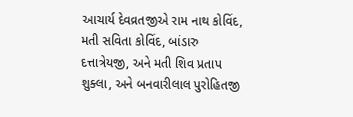આચાર્ય દેવવ્રતજીએ રામ નાથ કોવિંદ, મતી સવિતા કોવિંદ, બાંડારુ દત્તાત્રેયજી, અને મતી શિવ પ્રતાપ શુક્લા, અને બનવારીલાલ પુરોહિતજી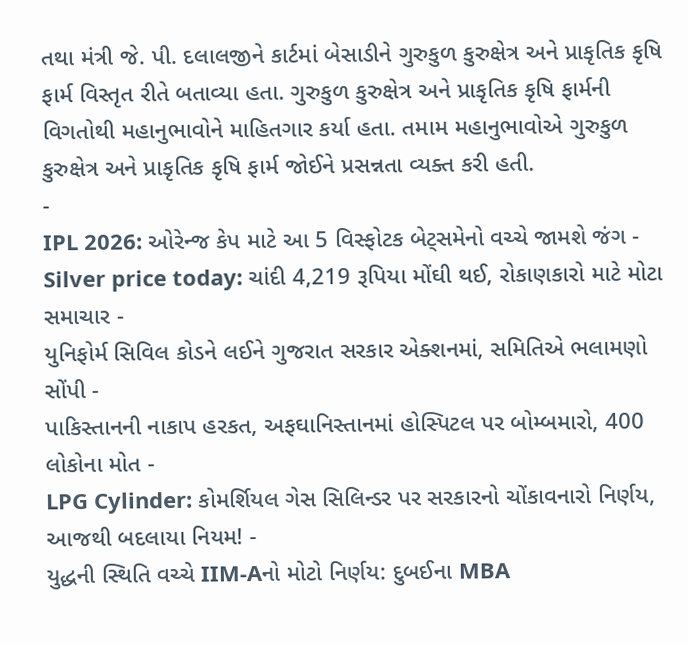તથા મંત્રી જે. પી. દલાલજીને કાર્ટમાં બેસાડીને ગુરુકુળ કુરુક્ષેત્ર અને પ્રાકૃતિક કૃષિ ફાર્મ વિસ્તૃત રીતે બતાવ્યા હતા. ગુરુકુળ કુરુક્ષેત્ર અને પ્રાકૃતિક કૃષિ ફાર્મની વિગતોથી મહાનુભાવોને માહિતગાર કર્યા હતા. તમામ મહાનુભાવોએ ગુરુકુળ કુરુક્ષેત્ર અને પ્રાકૃતિક કૃષિ ફાર્મ જોઈને પ્રસન્નતા વ્યક્ત કરી હતી.
-
IPL 2026: ઓરેન્જ કેપ માટે આ 5 વિસ્ફોટક બેટ્સમેનો વચ્ચે જામશે જંગ -
Silver price today: ચાંદી 4,219 રૂપિયા મોંઘી થઈ, રોકાણકારો માટે મોટા સમાચાર -
યુનિફોર્મ સિવિલ કોડને લઈને ગુજરાત સરકાર એક્શનમાં, સમિતિએ ભલામણો સોંપી -
પાકિસ્તાનની નાકાપ હરકત, અફઘાનિસ્તાનમાં હોસ્પિટલ પર બોમ્બમારો, 400 લોકોના મોત -
LPG Cylinder: કોમર્શિયલ ગેસ સિલિન્ડર પર સરકારનો ચોંકાવનારો નિર્ણય, આજથી બદલાયા નિયમ! -
યુદ્ધની સ્થિતિ વચ્ચે IIM-Aનો મોટો નિર્ણય: દુબઈના MBA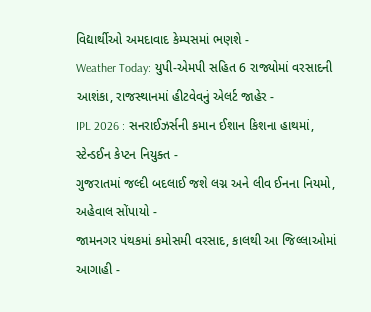વિદ્યાર્થીઓ અમદાવાદ કેમ્પસમાં ભણશે -
Weather Today: યુપી-એમપી સહિત 6 રાજ્યોમાં વરસાદની આશંકા, રાજસ્થાનમાં હીટવેવનું એલર્ટ જાહેર -
IPL 2026 : સનરાઈઝર્સની કમાન ઈશાન કિશના હાથમાં, સ્ટેન્ડઈન કેપ્ટન નિયુક્ત -
ગુજરાતમાં જલ્દી બદલાઈ જશે લગ્ન અને લીવ ઈનના નિયમો, અહેવાલ સોંપાયો -
જામનગર પંથકમાં કમોસમી વરસાદ, કાલથી આ જિલ્લાઓમાં આગાહી -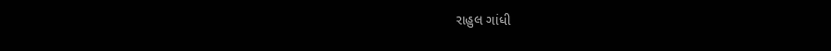રાહુલ ગાંધી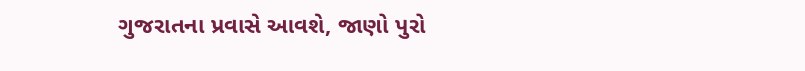ગુજરાતના પ્રવાસે આવશે, જાણો પુરો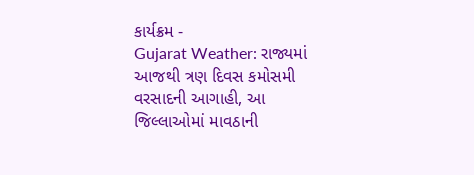કાર્યક્રમ -
Gujarat Weather: રાજ્યમાં આજથી ત્રણ દિવસ કમોસમી વરસાદની આગાહી, આ જિલ્લાઓમાં માવઠાની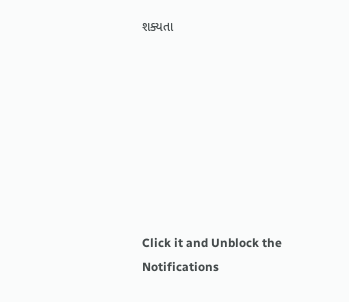શક્યતા








Click it and Unblock the Notifications